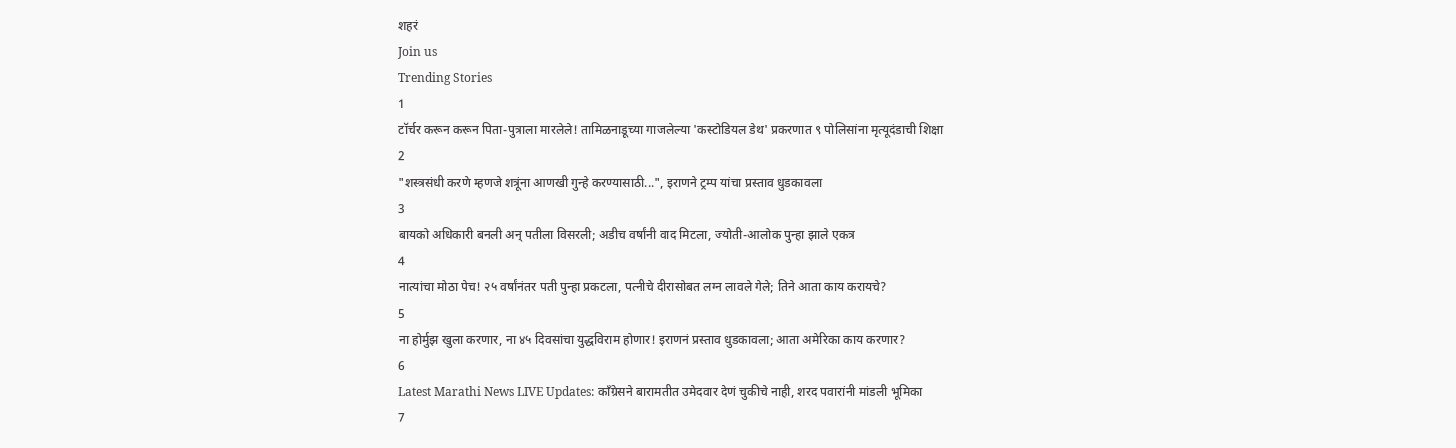शहरं
Join us
Trending Stories
1
टॉर्चर करून करून पिता-पुत्राला मारलेले! तामिळनाडूच्या गाजलेल्या 'कस्टोडियल डेथ' प्रकरणात ९ पोलिसांना मृत्यूदंडाची शिक्षा
2
"शस्त्रसंधी करणे म्हणजे शत्रूंना आणखी गुन्हे करण्यासाठी...", इराणने ट्रम्प यांचा प्रस्ताव धुडकावला
3
बायको अधिकारी बनली अन् पतीला विसरली; अडीच वर्षांनी वाद मिटला, ज्योती-आलोक पुन्हा झाले एकत्र
4
नात्यांचा मोठा पेच! २५ वर्षांनंतर पती पुन्हा प्रकटला, पत्नीचे दीरासोबत लग्न लावले गेले; तिने आता काय करायचे?
5
ना होर्मुझ खुला करणार, ना ४५ दिवसांचा युद्धविराम होणार! इराणनं प्रस्ताव धुडकावला; आता अमेरिका काय करणार?
6
Latest Marathi News LIVE Updates: काँग्रेसने बारामतीत उमेदवार देणं चुकीचे नाही, शरद पवारांनी मांडली भूमिका
7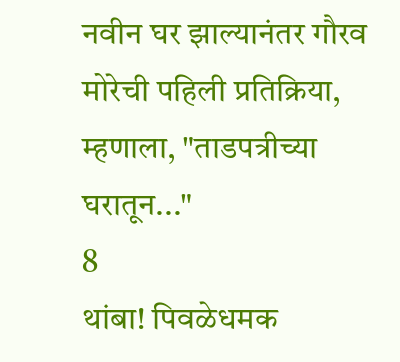नवीन घर झाल्यानंतर गौरव मोरेची पहिली प्रतिक्रिया, म्हणाला, "ताडपत्रीच्या घरातून..."
8
थांबा! पिवळेधमक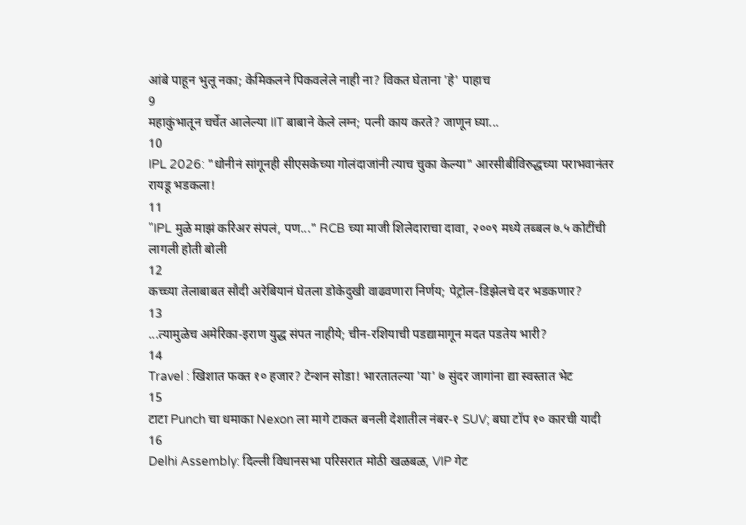आंबे पाहून भुलू नका; केमिकलने पिकवलेले नाही ना? विकत घेताना 'हे' पाहाच
9
महाकुंभातून चर्चेत आलेल्या IIT बाबाने केले लग्न; पत्नी काय करते? जाणून घ्या...
10
IPL 2026: "धोनीनं सांगूनही सीएसकेच्या गोलंदाजांनी त्याच चुका केल्या" आरसीबीविरुद्धच्या पराभवानंतर रायडू भडकला!
11
"IPL मुळे माझं करिअर संपलं, पण..." RCB च्या माजी शिलेदाराचा दावा, २००९ मध्ये तब्बल ७.५ कोटींची लागली होती बोली
12
कच्च्या तेलाबाबत सौदी अरेबियानं घेतला डोकेदुखी वाढवणारा निर्णय; पेट्रोल-डिझेलचे दर भडकणार?
13
...त्यामुळेच अमेरिका-इराण युद्ध संपत नाहीये; चीन-रशियाची पडद्यामागून मदत पडतेय भारी?
14
Travel : खिशात फक्त १० हजार? टेन्शन सोडा! भारतातल्या 'या' ७ सुंदर जागांना द्या स्वस्तात भेट
15
टाटा Punch चा धमाका Nexon ला मागे टाकत बनली देशातील नंबर-१ SUV; बघा टॉप १० कारची यादी
16
Delhi Assembly: दिल्ली विधानसभा परिसरात मोठी खळबळ, VIP गेट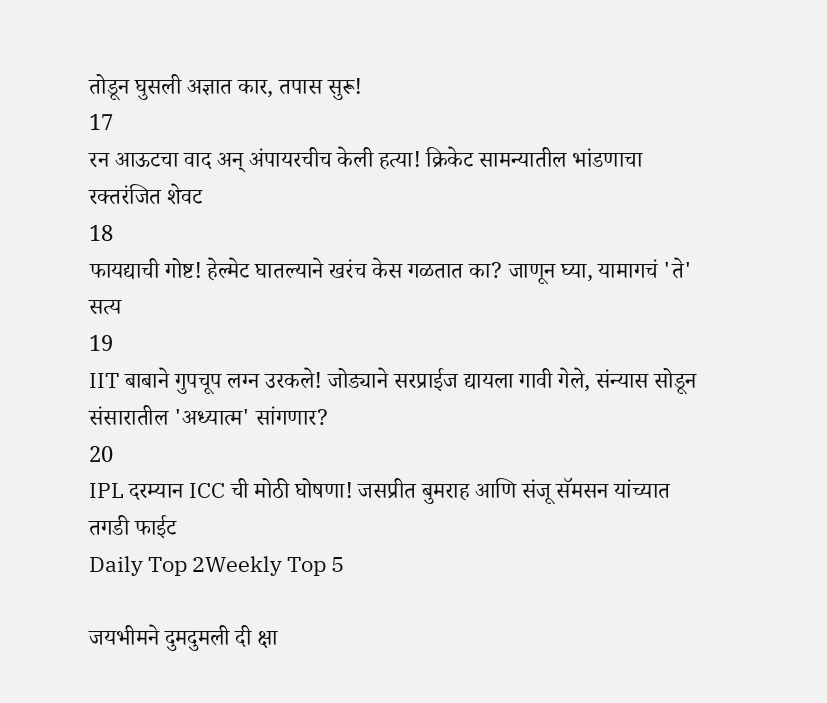तोडून घुसली अज्ञात कार, तपास सुरू!
17
रन आऊटचा वाद अन् अंपायरचीच केली हत्या! क्रिकेट सामन्यातील भांडणाचा रक्तरंजित शेवट
18
फायद्याची गोष्ट! हेल्मेट घातल्याने खरंच केस गळतात का? जाणून घ्या, यामागचं 'ते' सत्य
19
IIT बाबाने गुपचूप लग्न उरकले! जोड्याने सरप्राईज द्यायला गावी गेले, संन्यास सोडून संसारातील 'अध्यात्म' सांगणार?
20
IPL दरम्यान ICC ची मोठी घोषणा! जसप्रीत बुमराह आणि संजू सॅमसन यांच्यात तगडी फाईट
Daily Top 2Weekly Top 5

जयभीमने दुमदुमली दी क्षा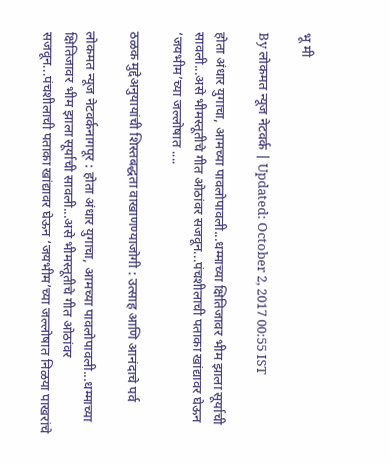भू मी

By लोकमत न्यूज नेटवर्क | Updated: October 2, 2017 00:55 IST

होता अंधार युगाचा, आमच्या पावलोपावली...धम्माच्या क्षितिजावर भीम झाला सूर्याची सावली...असे भीमस्तूतीचे गीत ओठांवर सजवून...पंचशीलाची पताका खांद्यावर घेऊन ‘जयभीम’च्या जल्लोषात ....

ठळक मुद्देअनुयायांची शिस्तबद्धता वाखाणण्याजोगी : उत्साह आणि आनंदाचे पर्व

लोकमत न्यूज नेटवर्कनागपूर : होता अंधार युगाचा, आमच्या पावलोपावली...धम्माच्या क्षितिजावर भीम झाला सूर्याची सावली...असे भीमस्तूतीचे गीत ओठांवर सजवून...पंचशीलाची पताका खांद्यावर घेऊन ‘जयभीम’च्या जल्लोषात निळया पाखरांचे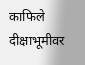काफिले दीक्षाभूमीवर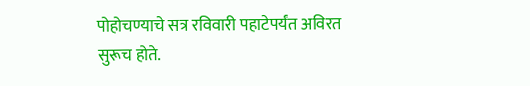पोहोचण्याचे सत्र रविवारी पहाटेपर्यंत अविरत सुरूच होते.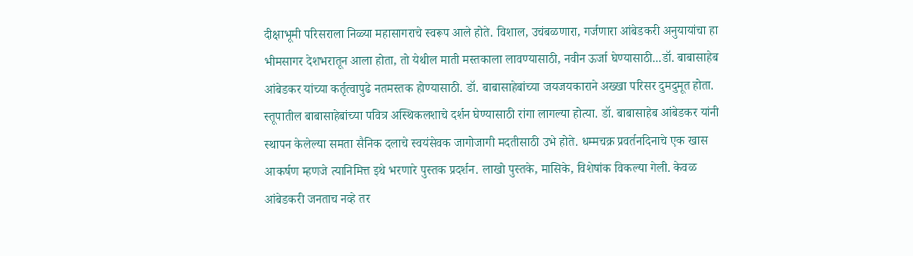दीक्षाभूमी परिसराला निळ्या महासागराचे स्वरूप आले होते. विशाल, उचंबळणारा, गर्जणारा आंबेडकरी अनुयायांचा हा भीमसागर देशभरातून आला होता, तो येथील माती मस्तकाला लावण्यासाठी, नवीन ऊर्जा घेण्यासाठी...डॉ. बाबासाहेब आंबेडकर यांच्या कर्तृत्वापुढे नतमस्तक होण्यासाठी. डॉ. बाबासाहेबांच्या जयजयकाराने अख्खा परिसर दुमदुमूत होता. स्तूपातील बाबासाहेबांच्या पवित्र अस्थिकलशाचे दर्शन घेण्यासाठी रांगा लागल्या होत्या. डॉ. बाबासाहेब आंबेडकर यांनी स्थापन केलेल्या समता सैनिक दलाचे स्वयंसेवक जागोजागी मदतीसाठी उभे होते. धम्मचक्र प्रवर्तनदिनाचे एक खास आकर्षण म्हणजे त्यानिमित्त इथे भरणारे पुस्तक प्रदर्शन. लाखो पुस्तके, मासिके, विशेषांक विकल्या गेली. केवळ आंबेडकरी जनताच नव्हे तर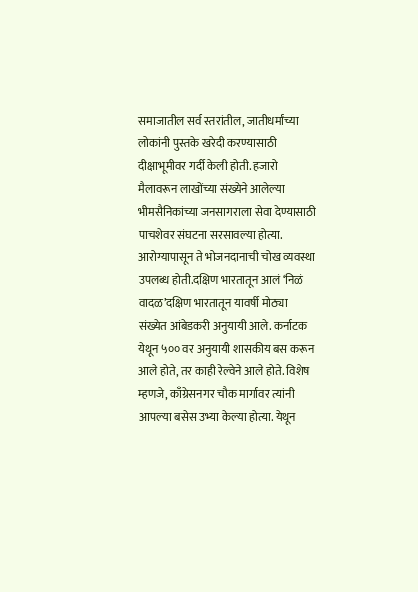समाजातील सर्व स्तरांतील, जातीधर्मांच्या लोकांनी पुस्तके खरेदी करण्यासाठी दीक्षाभूमीवर गर्दी केली होती. हजारो मैलावरून लाखोंच्या संख्येने आलेल्या भीमसैनिकांच्या जनसागराला सेवा देण्यासाठी पाचशेवर संघटना सरसावल्या होत्या. आरोग्यापासून ते भोजनदानाची चोख व्यवस्था उपलब्ध होती.दक्षिण भारतातून आलं ‘निळं वादळ’दक्षिण भारतातून यावर्षी मोठ्या संख्येत आंबेडकरी अनुयायी आले. कर्नाटक येथून ५०० वर अनुयायी शासकीय बस करून आले होते, तर काही रेल्वेने आले होते. विशेष म्हणजे, काँग्रेसनगर चौक मार्गावर त्यांनी आपल्या बसेस उभ्या केल्या होत्या. येथून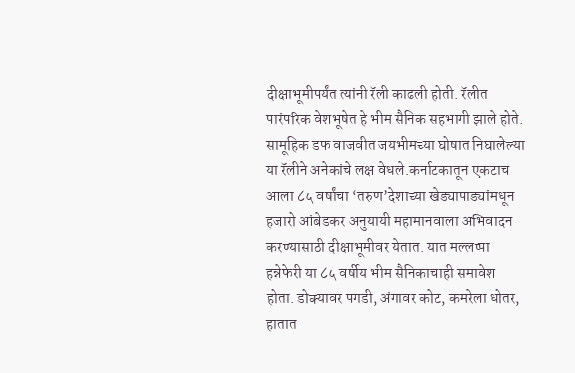दीक्षाभूमीपर्यंत त्यांनी रॅली काढली होती. रॅलीत पारंपरिक वेशभूषेत हे भीम सैनिक सहभागी झाले होते. सामूहिक डफ वाजवीत जयभीमच्या घोषात निघालेल्या या रॅलीने अनेकांचे लक्ष वेधले.कर्नाटकातून एकटाच आला ८५ वर्षांचा ‘तरुण’देशाच्या खेड्यापाड्यांमधून हजारो आंबेडकर अनुयायी महामानवाला अभिवादन करण्यासाठी दीक्षाभूमीवर येतात. यात मल्लप्पा हन्नेफेरी या ८५ वर्षीय भीम सैनिकाचाही समावेश होता. डोक्यावर पगडी, अंगावर कोट, कमरेला धोतर, हातात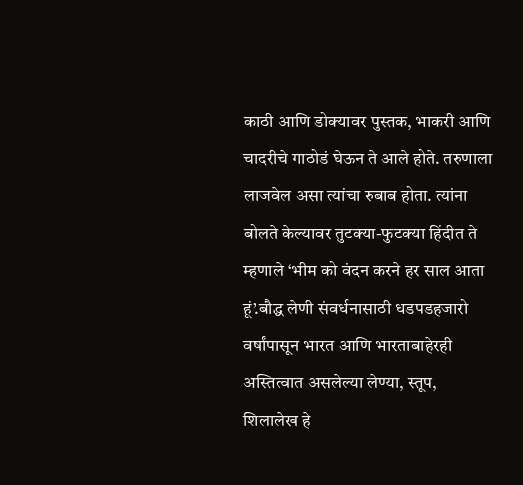काठी आणि डोक्यावर पुस्तक, भाकरी आणि चादरीचे गाठोडं घेऊन ते आले होते. तरुणाला लाजवेल असा त्यांचा रुबाब होता. त्यांना बोलते केल्यावर तुटक्या-फुटक्या हिंदीत ते म्हणाले ‘भीम को वंदन करने हर साल आता हूं’.बौद्ध लेणी संवर्धनासाठी धडपडहजारो वर्षांपासून भारत आणि भारताबाहेरही अस्तित्वात असलेल्या लेण्या, स्तूप, शिलालेख हे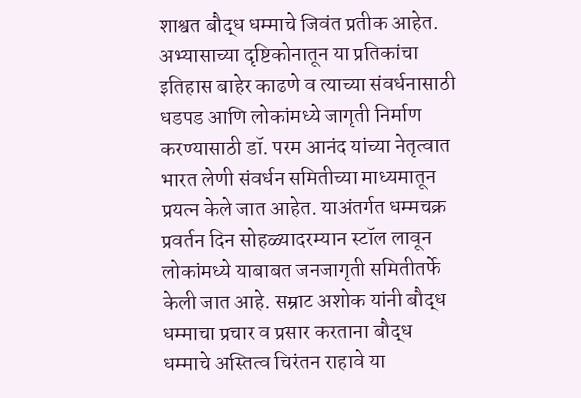शाश्वत बौद्ध धम्माचे जिवंत प्रतीक आहेत. अभ्यासाच्या दृष्टिकोनातून या प्रतिकांचा इतिहास बाहेर काढणे व त्याच्या संवर्धनासाठी धडपड आणि लोकांमध्ये जागृती निर्माण करण्यासाठी डॉ. परम आनंद यांच्या नेतृत्वात भारत लेणी संवर्धन समितीच्या माध्यमातून प्रयत्न केले जात आहेत. याअंतर्गत धम्मचक्र प्रवर्तन दिन सोहळ्यादरम्यान स्टॉल लावून लोकांमध्ये याबाबत जनजागृती समितीतर्फे केली जात आहे. सम्राट अशोक यांनी बौद्ध धम्माचा प्रचार व प्रसार करताना बौद्ध धम्माचे अस्तित्व चिरंतन राहावे या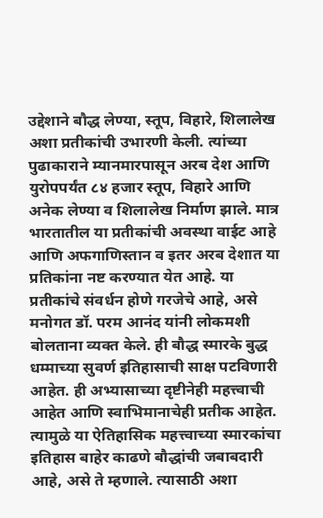उद्देशाने बौद्ध लेण्या, स्तूप, विहारे, शिलालेख अशा प्रतीकांची उभारणी केली. त्यांच्या पुढाकाराने म्यानमारपासून अरब देश आणि युरोपपर्यंत ८४ हजार स्तूप, विहारे आणि अनेक लेण्या व शिलालेख निर्माण झाले. मात्र भारतातील या प्रतीकांची अवस्था वाईट आहे आणि अफगाणिस्तान व इतर अरब देशात या प्रतिकांना नष्ट करण्यात येत आहे. या प्रतीकांचे संवर्धन होणे गरजेचे आहे, असे मनोगत डॉ. परम आनंद यांनी लोकमशी बोलताना व्यक्त केले. ही बौद्ध स्मारके बुद्ध धम्माच्या सुवर्ण इतिहासाची साक्ष पटविणारी आहेत. ही अभ्यासाच्या दृष्टीनेही महत्त्वाची आहेत आणि स्वाभिमानाचेही प्रतीक आहेत. त्यामुळे या ऐतिहासिक महत्त्वाच्या स्मारकांचा इतिहास बाहेर काढणे बौद्धांची जबाबदारी आहे, असे ते म्हणाले. त्यासाठी अशा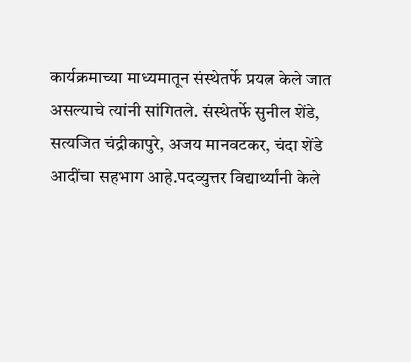कार्यक्रमाच्या माध्यमातून संस्थेतर्फे प्रयत्न केले जात असल्याचे त्यांनी सांगितले. संस्थेतर्फे सुनील शेंडे, सत्यजित चंद्रीकापुरे, अजय मानवटकर, चंदा शेंडे आदींचा सहभाग आहे.पदव्युत्तर विद्यार्थ्यांनी केले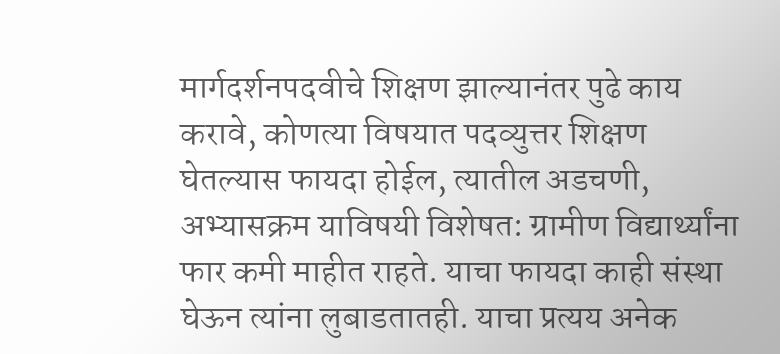मार्गदर्शनपदवीचे शिक्षण झाल्यानंतर पुढे काय करावे, कोणत्या विषयात पदव्युत्तर शिक्षण घेतल्यास फायदा होईल, त्यातील अडचणी, अभ्यासक्रम याविषयी विशेषत: ग्रामीण विद्यार्थ्यांना फार कमी माहीत राहते. याचा फायदा काही संस्था घेऊन त्यांना लुबाडतातही. याचा प्रत्यय अनेक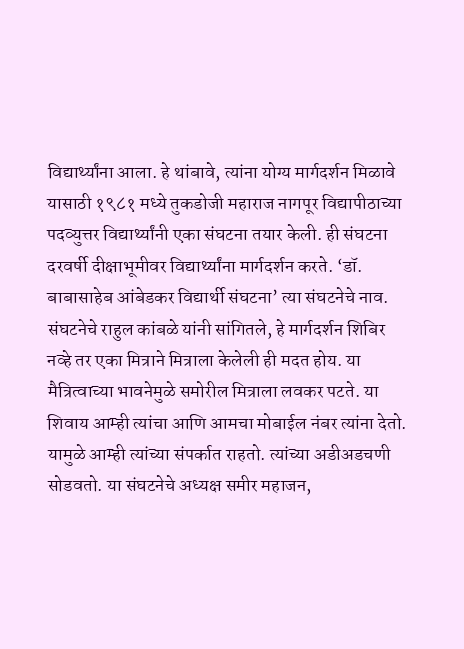विद्यार्थ्यांना आला. हे थांबावे, त्यांना योग्य मार्गदर्शन मिळावे यासाठी १९८१ मध्ये तुकडोजी महाराज नागपूर विद्यापीठाच्या पदव्युत्तर विद्यार्थ्यांनी एका संघटना तयार केली. ही संघटना दरवर्षी दीक्षाभूमीवर विद्यार्थ्यांना मार्गदर्शन करते. ‘डॉ. बाबासाहेब आंबेडकर विद्यार्थी संघटना’ त्या संघटनेचे नाव. संघटनेचे राहुल कांबळे यांनी सांगितले, हे मार्गदर्शन शिबिर नव्हे तर एका मित्राने मित्राला केलेली ही मदत होय. या मैत्रित्वाच्या भावनेमुळे समोरील मित्राला लवकर पटते. या शिवाय आम्ही त्यांचा आणि आमचा मोबाईल नंबर त्यांना देतो. यामुळे आम्ही त्यांच्या संपर्कात राहतो. त्यांच्या अडीअडचणी सोडवतो. या संघटनेचे अध्यक्ष समीर महाजन,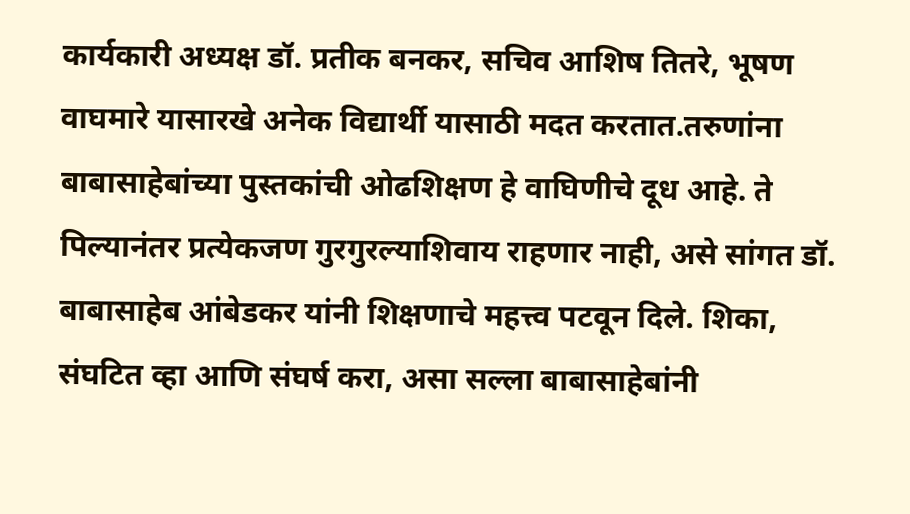कार्यकारी अध्यक्ष डॉ. प्रतीक बनकर, सचिव आशिष तितरे, भूषण वाघमारे यासारखे अनेक विद्यार्थी यासाठी मदत करतात.तरुणांना बाबासाहेबांच्या पुस्तकांची ओढशिक्षण हे वाघिणीचे दूध आहे. ते पिल्यानंतर प्रत्येकजण गुरगुरल्याशिवाय राहणार नाही, असे सांगत डॉ. बाबासाहेब आंबेडकर यांनी शिक्षणाचे महत्त्व पटवून दिले. शिका, संघटित व्हा आणि संघर्ष करा, असा सल्ला बाबासाहेबांनी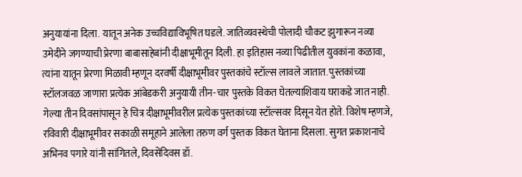अनुयायांना दिला. यातून अनेक उच्चविद्याविभूषित घडले. जातिव्यवस्थेची पोलादी चौकट झुगारून नव्या उमेदीने जगण्याची प्रेरणा बाबासाहेबांनी दीक्षाभूमीतून दिली. हा इतिहास नव्या पिढीतील युवकांना कळावा, त्यांना यातून प्रेरणा मिळावी म्हणून दरवर्षी दीक्षाभूमीवर पुस्तकांचे स्टॉल्स लावले जातात. पुस्तकांच्या स्टॉलजवळ जाणारा प्रत्येक आंबेडकरी अनुयायी तीन-चार पुस्तके विकत घेतल्याशिवाय घराकडे जात नाही. गेल्या तीन दिवसांपासून हे चित्र दीक्षाभूमीवरील प्रत्येक पुस्तकांच्या स्टॉल्सवर दिसून येत होते. विशेष म्हणजे, रविवारी दीक्षाभूमीवर सकाळी समूहाने आलेला तरुण वर्ग पुस्तक विकत घेताना दिसला. सुगत प्रकाशनाचे अभिनव पगारे यांनी सांगितले, दिवसेंदिवस डॉ.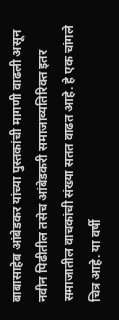बाबासाहेब आंबेडकर यांच्या पुस्तकांची मागणी वाढली असून नवीन पिढीतील तसेच आंबेडकरी समाजाव्यतिरिक्त इतर समाजातील वाचकांची संख्या सतत वाढत आहे. हे एक चांगले चित्र आहे. या वर्षी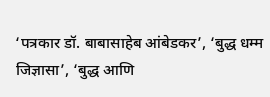‘पत्रकार डॉ. बाबासाहेब आंबेडकर’, ‘बुद्ध धम्म जिज्ञासा’, ‘बुद्ध आणि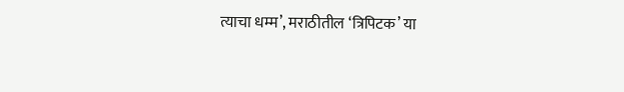त्याचा धम्म’, मराठीतील ‘त्रिपिटक’ या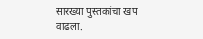सारख्या पुस्तकांचा खप वाढला.